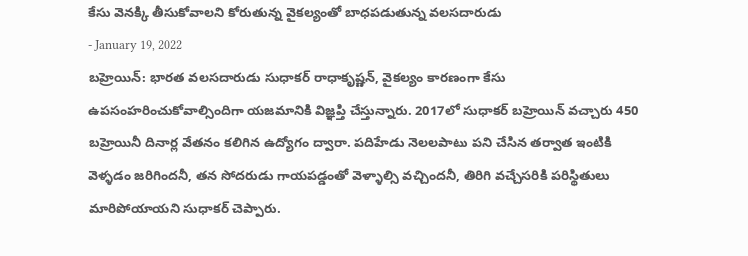కేసు వెనక్కి తీసుకోవాలని కోరుతున్న వైకల్యంతో బాధపడుతున్న వలసదారుడు
- January 19, 2022
బహ్రెయిన్: భారత వలసదారుడు సుధాకర్ రాధాకృష్ణన్, వైకల్యం కారణంగా కేసు ఉపసంహరించుకోవాల్సిందిగా యజమానికి విజ్ఞప్తి చేస్తున్నారు. 2017లో సుధాకర్ బహ్రెయిన్ వచ్చారు 450 బహ్రెయినీ దినార్ల వేతనం కలిగిన ఉద్యోగం ద్వారా. పదిహేడు నెలలపాటు పని చేసిన తర్వాత ఇంటికి వెళ్ళడం జరిగిందనీ, తన సోదరుడు గాయపడ్డంతో వెళ్ళాల్సి వచ్చిందనీ, తిరిగి వచ్చేసరికి పరిస్థితులు మారిపోయాయని సుధాకర్ చెప్పారు.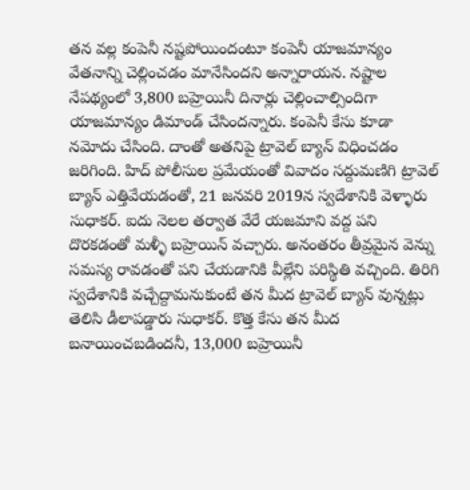తన వల్ల కంపెనీ నష్టపోయిందంటూ కంపెనీ యాజమాన్యం వేతనాన్ని చెల్లించడం మానేసిందని అన్నారాయన. నష్టాల నేపథ్యంలో 3,800 బహ్రెయినీ దినార్లు చెల్లించాల్సిందిగా యాజమాన్యం డిమాండ్ చేసిందన్నారు. కంపెనీ కేసు కూడా నమోదు చేసింది. దాంతో అతనిపై ట్రావెల్ బ్యాన్ విధించడం జరిగింది. హిద్ పోలీసుల ప్రమేయంతో వివాదం సద్దుమణిగి ట్రావెల్ బ్యాన్ ఎత్తివేయడంతో, 21 జనవరి 2019న స్వదేశానికి వెళ్ళారు సుధాకర్. ఐదు నెలల తర్వాత వేరే యజమాని వద్ద పని దొరకడంతో మళ్ళీ బహ్రెయిన్ వచ్చారు. అనంతరం తీవ్రమైన వెన్ను సమస్య రావడంతో పని చేయడానికి వీల్లేని పరిస్థితి వచ్చింది. తిరిగి స్వదేశానికి వచ్చేద్దామనుకుంటే తన మీద ట్రావెల్ బ్యాన్ వున్నట్లు తెలిసి డీలాపడ్డారు సుధాకర్. కొత్త కేసు తన మీద బనాయించబడిందనీ, 13,000 బహ్రెయినీ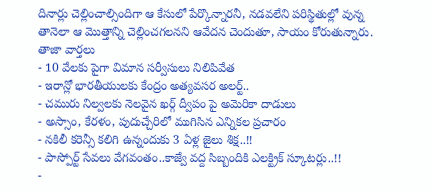దినార్లు చెల్లించాల్సిందిగా ఆ కేసులో పేర్కొన్నారనీ, నడవలేని పరిస్థితుల్లో వున్న తానెలా ఆ మొత్తాన్ని చెల్లించగలనని ఆవేదన చెందుతూ, సాయం కోరుతున్నారు.
తాజా వార్తలు
- 10 వేలకు పైగా విమాన సర్వీసులు నిలిపివేత
- ఇరాన్లో భారతీయులకు కేంద్రం అత్యవసర అలర్ట్..
- చమురు నిల్వలకు నెలవైన ఖర్గ్ ద్వీపం పై అమెరికా దాడులు
- అస్సాం, కేరళం, పుదుచ్చేరిలో ముగిసిన ఎన్నికల ప్రచారం
- నకిలీ కరెన్సీ కలిగి ఉన్నందుకు 3 ఏళ్ల జైలు శిక్ష..!!
- పాస్పోర్ట్ సేవలు వేగవంతం..కాజ్వే వద్ద సిబ్బందికి ఎలక్ట్రిక్ స్కూటర్లు..!!
-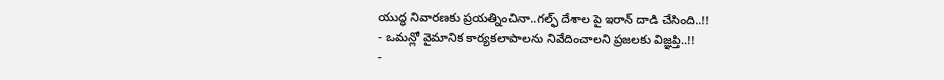యుద్ధ నివారణకు ప్రయత్నించినా..గల్ఫ్ దేశాల పై ఇరాన్ దాడి చేసింది..!!
- ఒమన్లో వైమానిక కార్యకలాపాలను నివేదించాలని ప్రజలకు విజ్ఞప్తి..!!
-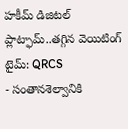హకీమ్ డిజిటల్ ప్లాట్ఫామ్..తగ్గిన వెయిటింగ్ టైమ్: QRCS
- సంతానశెల్వానికి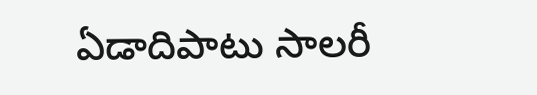ఏడాదిపాటు సాలరీ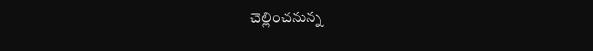చెల్లించనున్న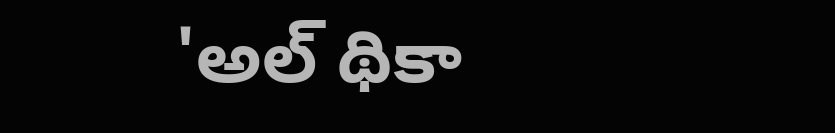'అల్ థికా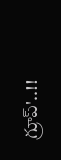గ్రూప్'..!!